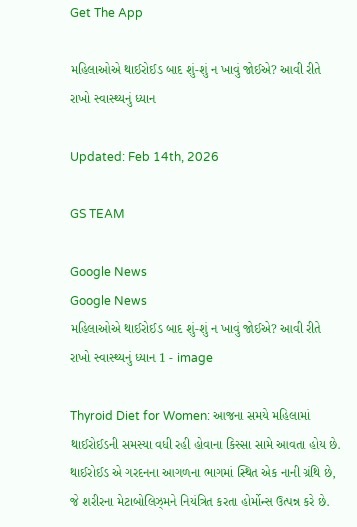Get The App

મહિલાઓએ થાઈરોઈડ બાદ શું-શું ન ખાવું જોઈએ? આવી રીતે રાખો સ્વાસ્થ્યનું ધ્યાન

Updated: Feb 14th, 2026

GS TEAM

Google News
Google News
મહિલાઓએ થાઈરોઈડ બાદ શું-શું ન ખાવું જોઈએ? આવી રીતે રાખો સ્વાસ્થ્યનું ધ્યાન 1 - image

Thyroid Diet for Women: આજના સમયે મહિલામાં થાઈરોઈડની સમસ્યા વધી રહી હોવાના કિસ્સા સામે આવતા હોય છે. થાઈરોઈડ એ ગરદનના આગળના ભાગમાં સ્થિત એક નાની ગ્રંથિ છે, જે શરીરના મેટાબોલિઝ્મને નિયંત્રિત કરતા હોર્મોન્સ ઉત્પન્ન કરે છે.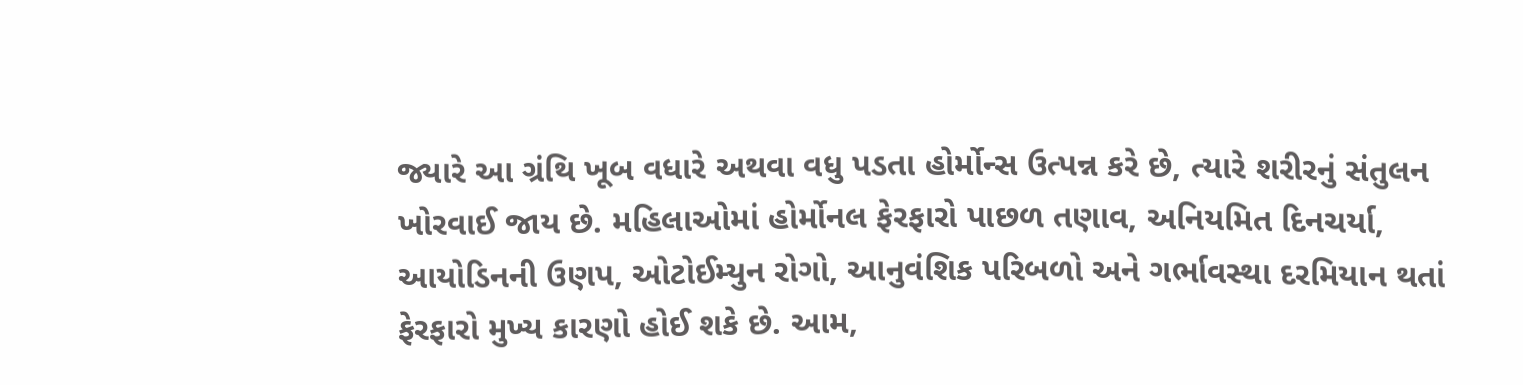જ્યારે આ ગ્રંથિ ખૂબ વધારે અથવા વધુ પડતા હોર્મોન્સ ઉત્પન્ન કરે છે, ત્યારે શરીરનું સંતુલન ખોરવાઈ જાય છે. મહિલાઓમાં હોર્મોનલ ફેરફારો પાછળ તણાવ, અનિયમિત દિનચર્યા, આયોડિનની ઉણપ, ઓટોઈમ્યુન રોગો, આનુવંશિક પરિબળો અને ગર્ભાવસ્થા દરમિયાન થતાં ફેરફારો મુખ્ય કારણો હોઈ શકે છે. આમ,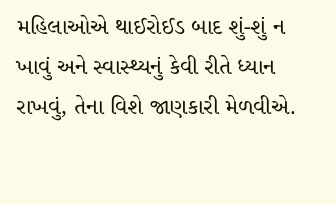મહિલાઓએ થાઈરોઈડ બાદ શું-શું ન ખાવું અને સ્વાસ્થ્યનું કેવી રીતે ધ્યાન રાખવું, તેના વિશે જાણકારી મેળવીએ.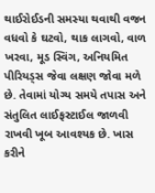થાઈરોઈડની સમસ્યા થવાથી વજન વધવો કે ઘટવો, થાક લાગવો, વાળ ખરવા, મૂડ સ્વિંગ, અનિયમિત પીરિયડ્સ જેવા લક્ષણ જોવા મળે છે. તેવામાં યોગ્ય સમયે તપાસ અને સંતુલિત લાઈફસ્ટાઈલ જાળવી રાખવી ખૂબ આવશ્યક છે. ખાસ કરીને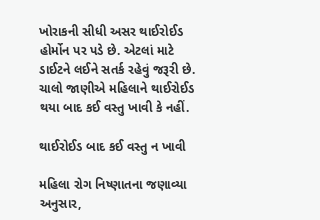ખોરાકની સીધી અસર થાઈરોઈડ હોર્મોન પર પડે છે. એટલાં માટે ડાઈટને લઈને સતર્ક રહેવું જરૂરી છે. ચાલો જાણીએ મહિલાને થાઈરોઈડ થયા બાદ કઈ વસ્તુ ખાવી કે નહીં.

થાઈરોઈડ બાદ કઈ વસ્તુ ન ખાવી

મહિલા રોગ નિષ્ણાતના જણાવ્યા અનુસાર,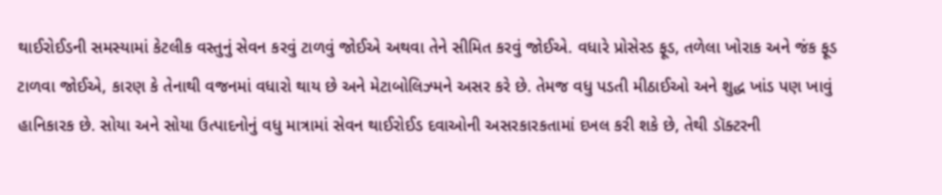થાઈરોઈડની સમસ્યામાં કેટલીક વસ્તુનું સેવન કરવું ટાળવું જોઈએ અથવા તેને સીમિત કરવું જોઈએ. વધારે પ્રોસેસ્ડ ફૂડ, તળેલા ખોરાક અને જંક ફૂડ ટાળવા જોઈએ, કારણ કે તેનાથી વજનમાં વધારો થાય છે અને મેટાબોલિઝ્મને અસર કરે છે. તેમજ વધુ પડતી મીઠાઈઓ અને શુદ્ધ ખાંડ પણ ખાવું હાનિકારક છે. સોયા અને સોયા ઉત્પાદનોનું વધુ માત્રામાં સેવન થાઈરોઈડ દવાઓની અસરકારકતામાં દખલ કરી શકે છે, તેથી ડૉક્ટરની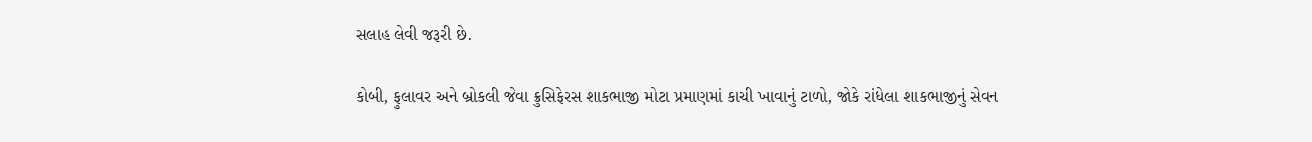સલાહ લેવી જરૂરી છે.

કોબી, ફુલાવર અને બ્રોકલી જેવા ક્રુસિફેરસ શાકભાજી મોટા પ્રમાણમાં કાચી ખાવાનું ટાળો, જોકે રાંધેલા શાકભાજીનું સેવન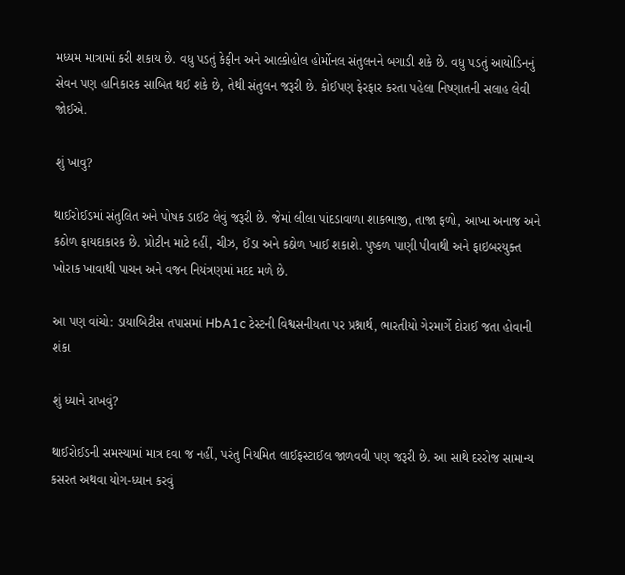મધ્યમ માત્રામાં કરી શકાય છે. વધુ પડતું કેફીન અને આલ્કોહોલ હોર્મોનલ સંતુલનને બગાડી શકે છે. વધુ પડતું આયોડિનનું સેવન પણ હાનિકારક સાબિત થઈ શકે છે, તેથી સંતુલન જરૂરી છે. કોઈપણ ફેરફાર કરતા પહેલા નિષ્ણાતની સલાહ લેવી જોઈએ.

શું ખાવુ?

થાઈરોઈડમાં સંતુલિત અને પોષક ડાઈટ લેવું જરૂરી છે. જેમાં લીલા પાંદડાવાળા શાકભાજી, તાજા ફળો, આખા અનાજ અને કઠોળ ફાયદાકારક છે. પ્રોટીન માટે દહીં, ચીઝ, ઈંડા અને કઠોળ ખાઈ શકાશે. પુષ્કળ પાણી પીવાથી અને ફાઇબરયુક્ત ખોરાક ખાવાથી પાચન અને વજન નિયંત્રણમાં મદદ મળે છે.

આ પણ વાંચો: ડાયાબિટીસ તપાસમાં HbA1c ટેસ્ટની વિશ્વસનીયતા પર પ્રશ્નાર્થ, ભારતીયો ગેરમાર્ગે દોરાઈ જતા હોવાની શંકા

શું ધ્યાને રાખવું?

થાઈરોઈડની સમસ્યામાં માત્ર દવા જ નહીં, પરંતુ નિયમિત લાઈફસ્ટાઈલ જાળવવી પણ જરૂરી છે. આ સાથે દરરોજ સામાન્ય કસરત અથવા યોગ-ધ્યાન કરવું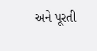અને પૂરતી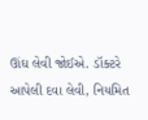ઊંઘ લેવી જોઈએ. ડૉક્ટરે આપેલી દવા લેવી, નિયમિત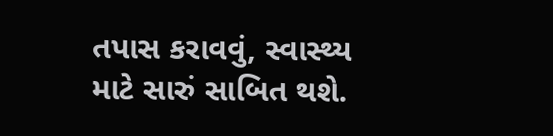તપાસ કરાવવું, સ્વાસ્થ્ય માટે સારું સાબિત થશે.